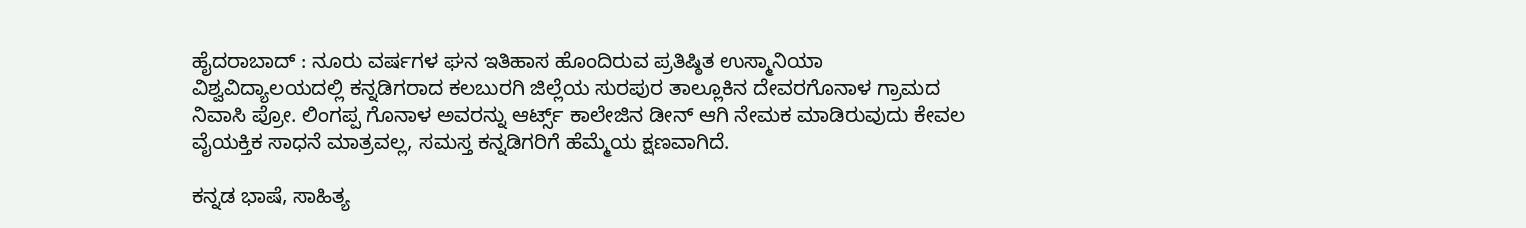ಹೈದರಾಬಾದ್ : ನೂರು ವರ್ಷಗಳ ಘನ ಇತಿಹಾಸ ಹೊಂದಿರುವ ಪ್ರತಿಷ್ಠಿತ ಉಸ್ಮಾನಿಯಾ ವಿಶ್ವವಿದ್ಯಾಲಯದಲ್ಲಿ ಕನ್ನಡಿಗರಾದ ಕಲಬುರಗಿ ಜಿಲ್ಲೆಯ ಸುರಪುರ ತಾಲ್ಲೂಕಿನ ದೇವರಗೊನಾಳ ಗ್ರಾಮದ ನಿವಾಸಿ ಪ್ರೋ. ಲಿಂಗಪ್ಪ ಗೊನಾಳ ಅವರನ್ನು ಆರ್ಟ್ಸ್ ಕಾಲೇಜಿನ ಡೀನ್ ಆಗಿ ನೇಮಕ ಮಾಡಿರುವುದು ಕೇವಲ ವೈಯಕ್ತಿಕ ಸಾಧನೆ ಮಾತ್ರವಲ್ಲ, ಸಮಸ್ತ ಕನ್ನಡಿಗರಿಗೆ ಹೆಮ್ಮೆಯ ಕ್ಷಣವಾಗಿದೆ.

ಕನ್ನಡ ಭಾಷೆ, ಸಾಹಿತ್ಯ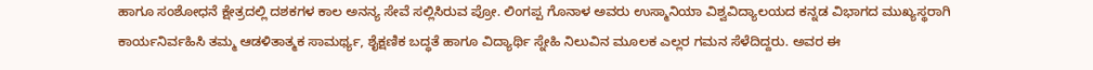ಹಾಗೂ ಸಂಶೋಧನೆ ಕ್ಷೇತ್ರದಲ್ಲಿ ದಶಕಗಳ ಕಾಲ ಅನನ್ಯ ಸೇವೆ ಸಲ್ಲಿಸಿರುವ ಪ್ರೋ. ಲಿಂಗಪ್ಪ ಗೊನಾಳ ಅವರು ಉಸ್ಮಾನಿಯಾ ವಿಶ್ವವಿದ್ಯಾಲಯದ ಕನ್ನಡ ವಿಭಾಗದ ಮುಖ್ಯಸ್ಥರಾಗಿ ಕಾರ್ಯನಿರ್ವಹಿಸಿ ತಮ್ಮ ಆಡಳಿತಾತ್ಮಕ ಸಾಮರ್ಥ್ಯ, ಶೈಕ್ಷಣಿಕ ಬದ್ಧತೆ ಹಾಗೂ ವಿದ್ಯಾರ್ಥಿ ಸ್ನೇಹಿ ನಿಲುವಿನ ಮೂಲಕ ಎಲ್ಲರ ಗಮನ ಸೆಳೆದಿದ್ದರು. ಅವರ ಈ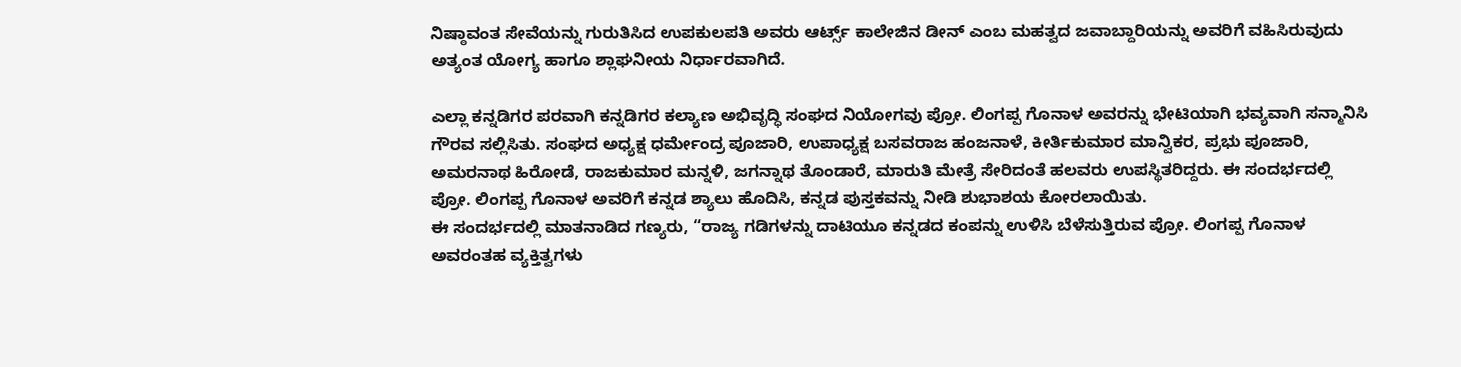ನಿಷ್ಠಾವಂತ ಸೇವೆಯನ್ನು ಗುರುತಿಸಿದ ಉಪಕುಲಪತಿ ಅವರು ಆರ್ಟ್ಸ್ ಕಾಲೇಜಿನ ಡೀನ್ ಎಂಬ ಮಹತ್ವದ ಜವಾಬ್ದಾರಿಯನ್ನು ಅವರಿಗೆ ವಹಿಸಿರುವುದು ಅತ್ಯಂತ ಯೋಗ್ಯ ಹಾಗೂ ಶ್ಲಾಘನೀಯ ನಿರ್ಧಾರವಾಗಿದೆ.

ಎಲ್ಲಾ ಕನ್ನಡಿಗರ ಪರವಾಗಿ ಕನ್ನಡಿಗರ ಕಲ್ಯಾಣ ಅಭಿವೃದ್ಧಿ ಸಂಘದ ನಿಯೋಗವು ಪ್ರೋ. ಲಿಂಗಪ್ಪ ಗೊನಾಳ ಅವರನ್ನು ಭೇಟಿಯಾಗಿ ಭವ್ಯವಾಗಿ ಸನ್ಮಾನಿಸಿ ಗೌರವ ಸಲ್ಲಿಸಿತು. ಸಂಘದ ಅಧ್ಯಕ್ಷ ಧರ್ಮೇಂದ್ರ ಪೂಜಾರಿ, ಉಪಾಧ್ಯಕ್ಷ ಬಸವರಾಜ ಹಂಜನಾಳೆ, ಕೀರ್ತಿಕುಮಾರ ಮಾನ್ವಿಕರ, ಪ್ರಭು ಪೂಜಾರಿ, ಅಮರನಾಥ ಹಿರೋಡೆ, ರಾಜಕುಮಾರ ಮನ್ನಳಿ, ಜಗನ್ನಾಥ ತೊಂಡಾರೆ, ಮಾರುತಿ ಮೇತ್ರೆ ಸೇರಿದಂತೆ ಹಲವರು ಉಪಸ್ಥಿತರಿದ್ದರು. ಈ ಸಂದರ್ಭದಲ್ಲಿ ಪ್ರೋ. ಲಿಂಗಪ್ಪ ಗೊನಾಳ ಅವರಿಗೆ ಕನ್ನಡ ಶ್ಯಾಲು ಹೊದಿಸಿ, ಕನ್ನಡ ಪುಸ್ತಕವನ್ನು ನೀಡಿ ಶುಭಾಶಯ ಕೋರಲಾಯಿತು.
ಈ ಸಂದರ್ಭದಲ್ಲಿ ಮಾತನಾಡಿದ ಗಣ್ಯರು, “ರಾಜ್ಯ ಗಡಿಗಳನ್ನು ದಾಟಿಯೂ ಕನ್ನಡದ ಕಂಪನ್ನು ಉಳಿಸಿ ಬೆಳೆಸುತ್ತಿರುವ ಪ್ರೋ. ಲಿಂಗಪ್ಪ ಗೊನಾಳ ಅವರಂತಹ ವ್ಯಕ್ತಿತ್ವಗಳು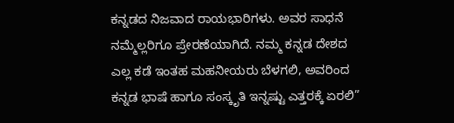ಕನ್ನಡದ ನಿಜವಾದ ರಾಯಭಾರಿಗಳು. ಅವರ ಸಾಧನೆ ನಮ್ಮೆಲ್ಲರಿಗೂ ಪ್ರೇರಣೆಯಾಗಿದೆ. ನಮ್ಮ ಕನ್ನಡ ದೇಶದ ಎಲ್ಲ ಕಡೆ ಇಂತಹ ಮಹನೀಯರು ಬೆಳಗಲಿ, ಅವರಿಂದ ಕನ್ನಡ ಭಾಷೆ ಹಾಗೂ ಸಂಸ್ಕೃತಿ ಇನ್ನಷ್ಟು ಎತ್ತರಕ್ಕೆ ಏರಲಿ”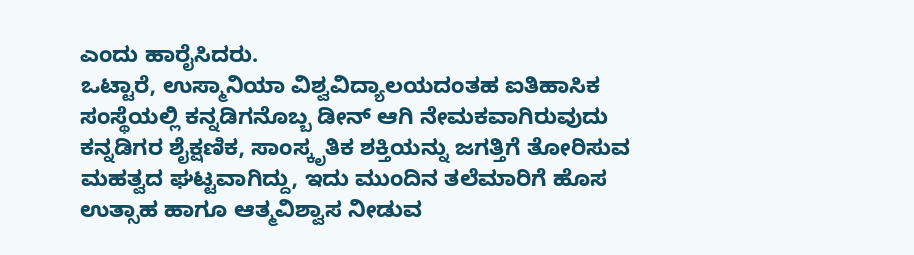ಎಂದು ಹಾರೈಸಿದರು.
ಒಟ್ಟಾರೆ, ಉಸ್ಮಾನಿಯಾ ವಿಶ್ವವಿದ್ಯಾಲಯದಂತಹ ಐತಿಹಾಸಿಕ ಸಂಸ್ಥೆಯಲ್ಲಿ ಕನ್ನಡಿಗನೊಬ್ಬ ಡೀನ್ ಆಗಿ ನೇಮಕವಾಗಿರುವುದು ಕನ್ನಡಿಗರ ಶೈಕ್ಷಣಿಕ, ಸಾಂಸ್ಕೃತಿಕ ಶಕ್ತಿಯನ್ನು ಜಗತ್ತಿಗೆ ತೋರಿಸುವ ಮಹತ್ವದ ಘಟ್ಟವಾಗಿದ್ದು, ಇದು ಮುಂದಿನ ತಲೆಮಾರಿಗೆ ಹೊಸ ಉತ್ಸಾಹ ಹಾಗೂ ಆತ್ಮವಿಶ್ವಾಸ ನೀಡುವ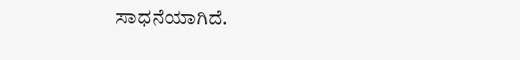ಸಾಧನೆಯಾಗಿದೆ.